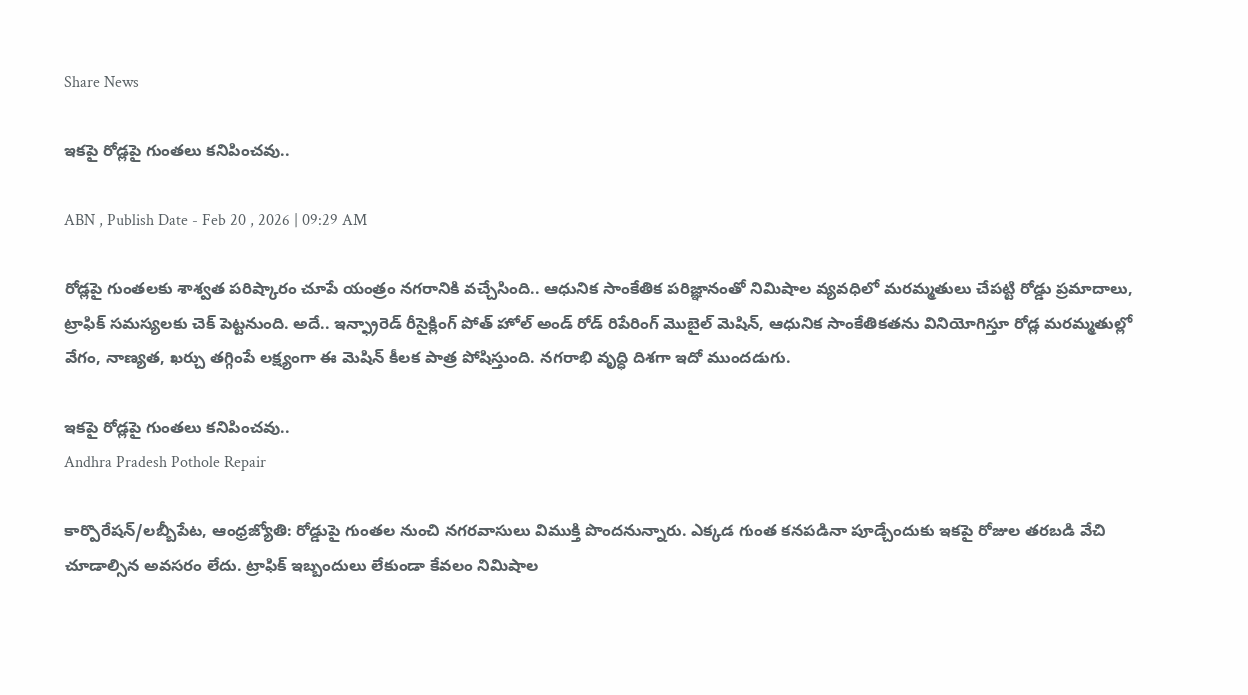Share News

ఇకపై రోడ్లపై గుంతలు కనిపించవు..

ABN , Publish Date - Feb 20 , 2026 | 09:29 AM

రోడ్లపై గుంతలకు శాశ్వత పరిష్కారం చూపే యంత్రం నగరానికి వచ్చేసింది.. ఆధునిక సాంకేతిక పరిజ్ఞానంతో నిమిషాల వ్యవధిలో మరమ్మతులు చేపట్టి రోడ్డు ప్రమాదాలు, ట్రాఫిక్ సమస్యలకు చెక్ పెట్టనుంది. అదే.. ఇన్ఫ్రారెడ్ రీసై‌క్లింగ్ పోత్ హోల్ అండ్ రోడ్ రిపేరింగ్ మొబైల్ మెషిన్, ఆధునిక సాంకేతికతను వినియోగిస్తూ రోడ్ల మరమ్మతుల్లో వేగం, నాణ్యత, ఖర్చు తగ్గింపే లక్ష్యంగా ఈ మెషిన్ కీలక పాత్ర పోషిస్తుంది. నగరాభి వృద్ధి దిశగా ఇదో ముందడుగు.

ఇకపై రోడ్లపై గుంతలు కనిపించవు..
Andhra Pradesh Pothole Repair

కార్పొరేషన్/లబ్బీపేట, ఆంధ్రజ్యోతి: రోడ్డుపై గుంతల నుంచి నగరవాసులు విముక్తి పొందనున్నారు. ఎక్కడ గుంత కనపడినా పూడ్చేందుకు ఇకపై రోజుల తరబడి వేచి చూడాల్సిన అవసరం లేదు. ట్రాఫిక్ ఇబ్బందులు లేకుండా కేవలం నిమిషాల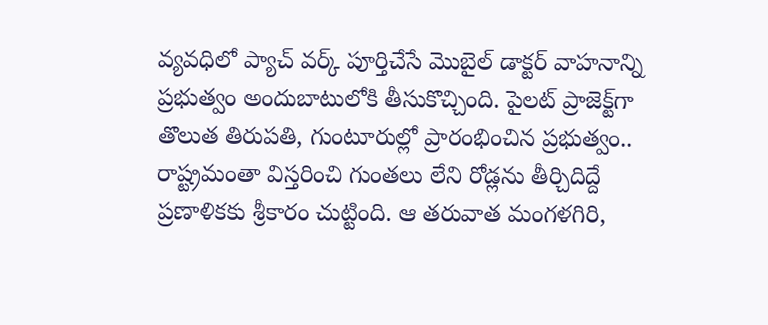వ్యవధిలో ప్యాచ్ వర్క్ పూర్తిచేసే మొబైల్ డాక్టర్ వాహనాన్ని ప్రభుత్వం అందుబాటులోకి తీసుకొచ్చింది. పైలట్ ప్రాజెక్ట్‌గా తొలుత తిరుపతి, గుంటూరుల్లో ప్రారంభించిన ప్రభుత్వం.. రాష్ట్రమంతా విస్తరించి గుంతలు లేని రోడ్లను తీర్చిదిద్దే ప్రణాళికకు శ్రీకారం చుట్టింది. ఆ తరువాత మంగళగిరి,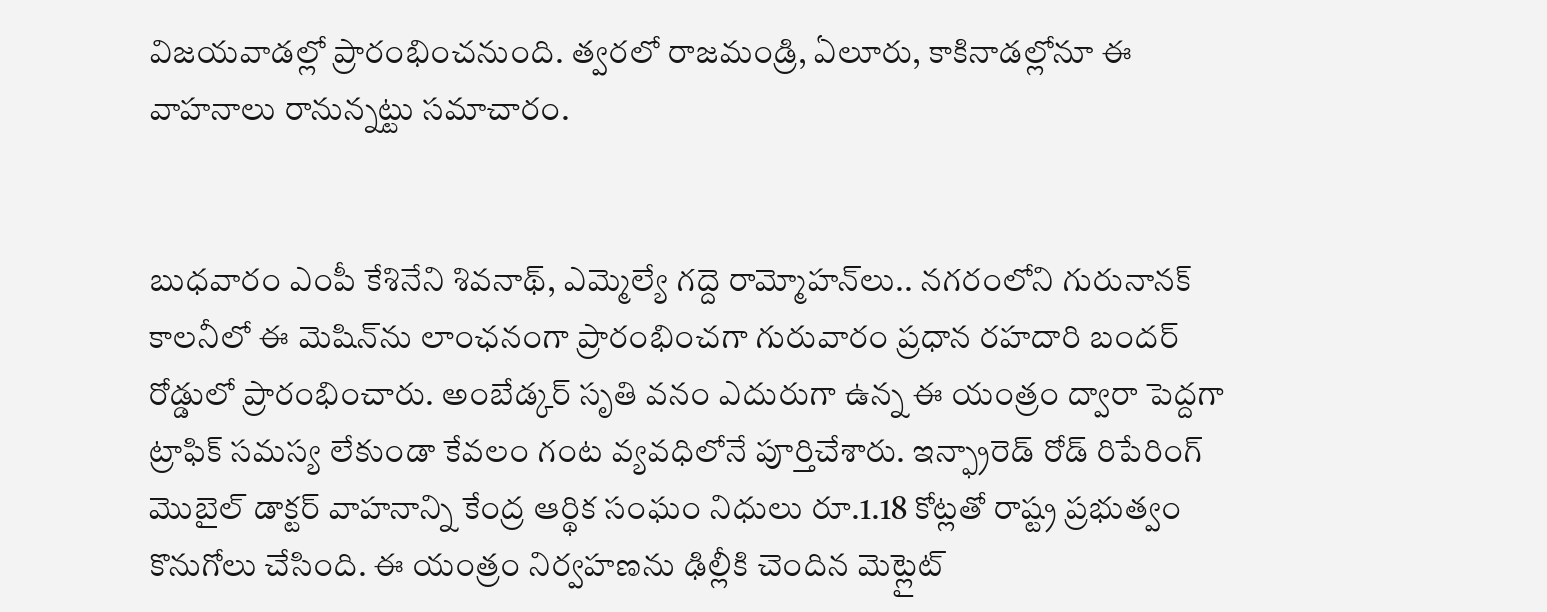విజయవాడల్లో ప్రారంభించనుంది. త్వరలో రాజమండ్రి, ఏలూరు, కాకినాడల్లోనూ ఈ వాహనాలు రానున్నట్టు సమాచారం.


బుధవారం ఎంపీ కేశినేని శివ‌నాథ్, ఎమ్మెల్యే గద్దె రామ్మోహన్‌లు.. నగరంలోని గురునానక్ కాలనీలో ఈ మెషిన్‌ను లాంఛనంగా ప్రారంభించగా గురువారం ప్రధాన రహదారి బందర్ రోడ్డులో ప్రారంభించారు. అంబేడ్కర్ సృతి వనం ఎదురుగా ఉన్న ఈ యంత్రం ద్వారా పెద్దగా ట్రాఫిక్ సమస్య లేకుండా కేవలం గంట వ్యవధిలోనే పూర్తిచేశారు. ఇన్ఫ్రారెడ్ రోడ్ రిపేరింగ్ మొబైల్ డాక్టర్ వాహనాన్ని కేంద్ర ఆర్థిక సంఘం నిధులు రూ.1.18 కోట్లతో రాష్ట్ర ప్రభుత్వం కొనుగోలు చేసింది. ఈ యంత్రం నిర్వహణను ఢిల్లీకి చెందిన మెట్లైట్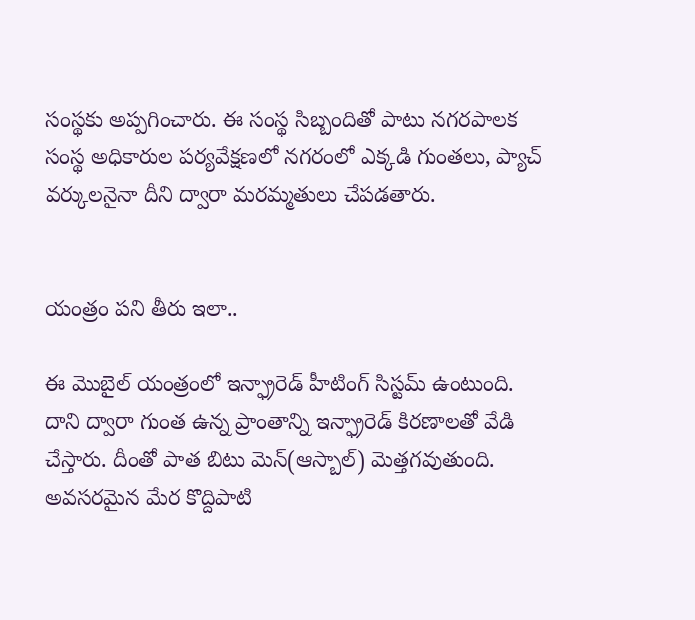సంస్థకు అప్పగించారు. ఈ సంస్థ సిబ్బందితో పాటు నగరపాలక సంస్థ అధికారుల పర్యవేక్షణలో నగరంలో ఎక్కడి గుంతలు, ప్యాచ్ వర్కులనైనా దీని ద్వారా మరమ్మతులు చేపడతారు.


యంత్రం పని తీరు ఇలా..

ఈ మొబైల్ యంత్రంలో ఇన్ఫ్రారెడ్ హీటింగ్ సిస్టమ్ ఉంటుంది. దాని ద్వారా గుంత ఉన్న ప్రాంతాన్ని ఇన్ఫ్రారెడ్ కిరణాలతో వేడి చేస్తారు. దీంతో పాత బిటు మెన్(ఆస్బాల్) మెత్తగవుతుంది. అవసరమైన మేర కొద్దిపాటి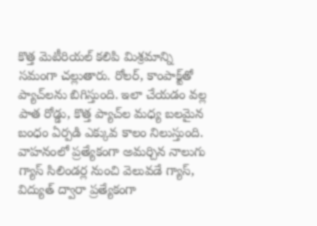కొత్త మెటీరియల్ కలిపి మిశ్రమాన్ని సమంగా చల్లుతారు. రోలర్, కాంపాక్ట్‌తో ప్యాచ్‌లను బిగిస్తుంది. ఇలా చేయడం వల్ల పాత రోడ్డు, కొత్త ప్యాచ్‌ల మధ్య బలమైన బంధం ఏర్పడి ఎక్కువ కాలం నిలుస్తుంది. వాహనంలో ప్రత్యేకంగా అమర్చిన నాలుగు గ్యాస్ సిలిండర్ల నుంచి వెలువడే గ్యాస్, విద్యుత్ ద్వారా ప్రత్యేకంగా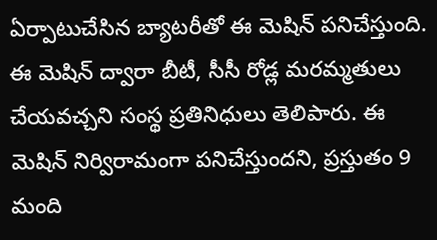ఏర్పాటుచేసిన బ్యాటరీతో ఈ మెషిన్ పనిచేస్తుంది. ఈ మెషిన్ ద్వారా బీటీ, సీసీ రోడ్ల మరమ్మతులు చేయవచ్చని సంస్థ ప్రతినిధులు తెలిపారు. ఈ మెషిన్ నిర్విరామంగా పనిచేస్తుందని, ప్రస్తుతం 9 మంది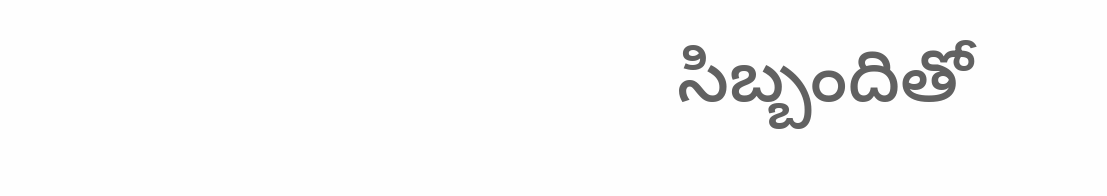సిబ్బందితో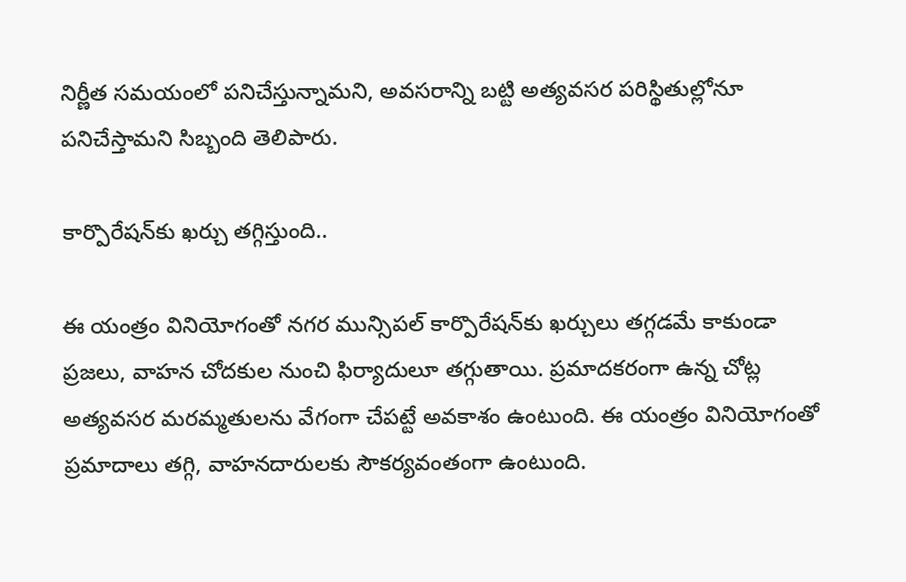నిర్ణీత సమయంలో పనిచేస్తున్నామని, అవసరాన్ని బట్టి అత్యవసర పరిస్థితుల్లోనూ పనిచేస్తామని సిబ్బంది తెలిపారు.

కార్పొరేషన్‌కు ఖర్చు తగ్గిస్తుంది..

ఈ యంత్రం వినియోగంతో నగర మున్సిపల్ కార్పొరేషన్‌కు ఖర్చులు తగ్గడమే కాకుండా ప్రజలు, వాహన చోదకుల నుంచి ఫిర్యాదులూ తగ్గుతాయి. ప్రమాదకరంగా ఉన్న చోట్ల అత్యవసర మరమ్మతులను వేగంగా చేపట్టే అవకాశం ఉంటుంది. ఈ యంత్రం వినియోగంతో ప్రమా‌దాలు తగ్గి, వాహనదారులకు సౌకర్యవంతంగా ఉంటుంది.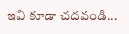ఇవి కూడా చదవండి...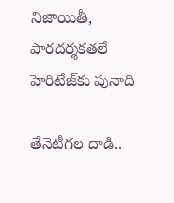నిజాయితీ, పారదర్శకతలే హెరిటేజ్‌కు పునాది

తేనెటీగల దాడి..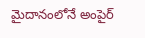మైదానంలోనే అంపైర్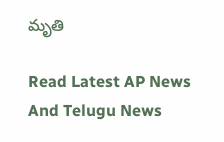మృతి

Read Latest AP News And Telugu News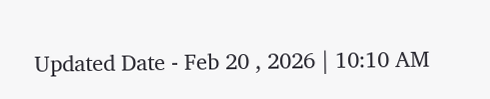Updated Date - Feb 20 , 2026 | 10:10 AM